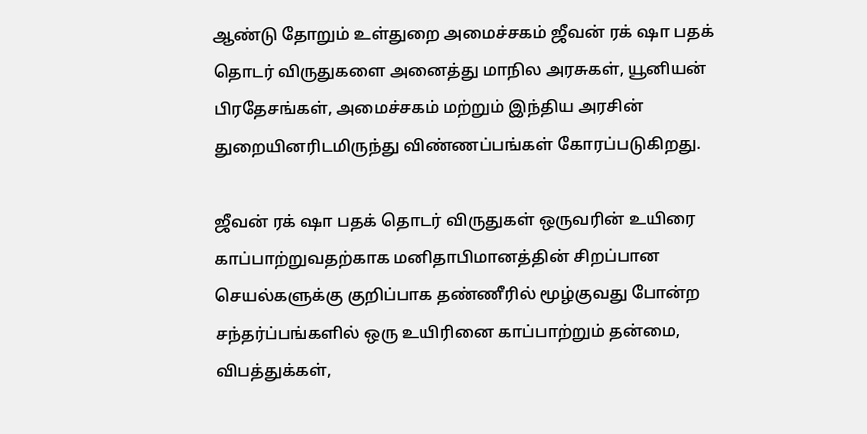ஆண்டு தோறும் உள்துறை அமைச்சகம் ஜீவன் ரக் ஷா பதக் தொடர் விருதுகளை அனைத்து மாநில அரசுகள், யூனியன் பிரதேசங்கள், அமைச்சகம் மற்றும் இந்திய அரசின் துறையினரிடமிருந்து விண்ணப்பங்கள் கோரப்படுகிறது.

ஜீவன் ரக் ஷா பதக் தொடர் விருதுகள் ஒருவரின் உயிரை காப்பாற்றுவதற்காக மனிதாபிமானத்தின் சிறப்பான செயல்களுக்கு குறிப்பாக தண்ணீரில் மூழ்குவது போன்ற சந்தர்ப்பங்களில் ஒரு உயிரினை காப்பாற்றும் தன்மை, விபத்துக்கள்,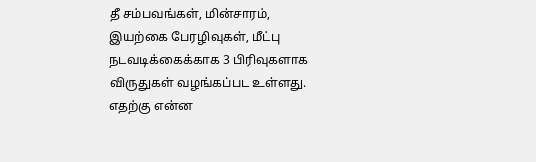தீ சம்பவங்கள், மின்சாரம், இயற்கை பேரழிவுகள், மீட்பு நடவடிக்கைக்காக 3 பிரிவுகளாக விருதுகள் வழங்கப்பட உள்ளது.
எதற்கு என்ன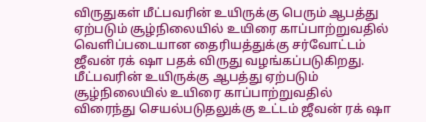விருதுகள் மீட்பவரின் உயிருக்கு பெரும் ஆபத்து ஏற்படும் சூழ்நிலையில் உயிரை காப்பாற்றுவதில் வெளிப்படையான தைரியத்துக்கு சர்வோட்டம் ஜீவன் ரக் ஷா பதக் விருது வழங்கப்படுகிறது. மீட்பவரின் உயிருக்கு ஆபத்து ஏற்படும் சூழ்நிலையில் உயிரை காப்பாற்றுவதில் விரைந்து செயல்படுதலுக்கு உட்டம் ஜீவன் ரக் ஷா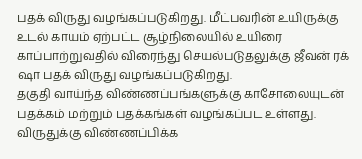பதக் விருது வழங்கப்படுகிறது. மீட்பவரின் உயிருக்கு உடல் காயம் ஏற்பட்ட சூழ்நிலையில் உயிரை காப்பாற்றுவதில் விரைந்து செயல்படுதலுக்கு ஜீவன் ரக் ஷா பதக் விருது வழங்கப்படுகிறது.
தகுதி வாய்ந்த விண்ணப்பங்களுக்கு காசோலையுடன் பதக்கம் மற்றும் பதக்கங்கள் வழங்கப்பட உள்ளது. விருதுக்கு விண்ணப்பிக்க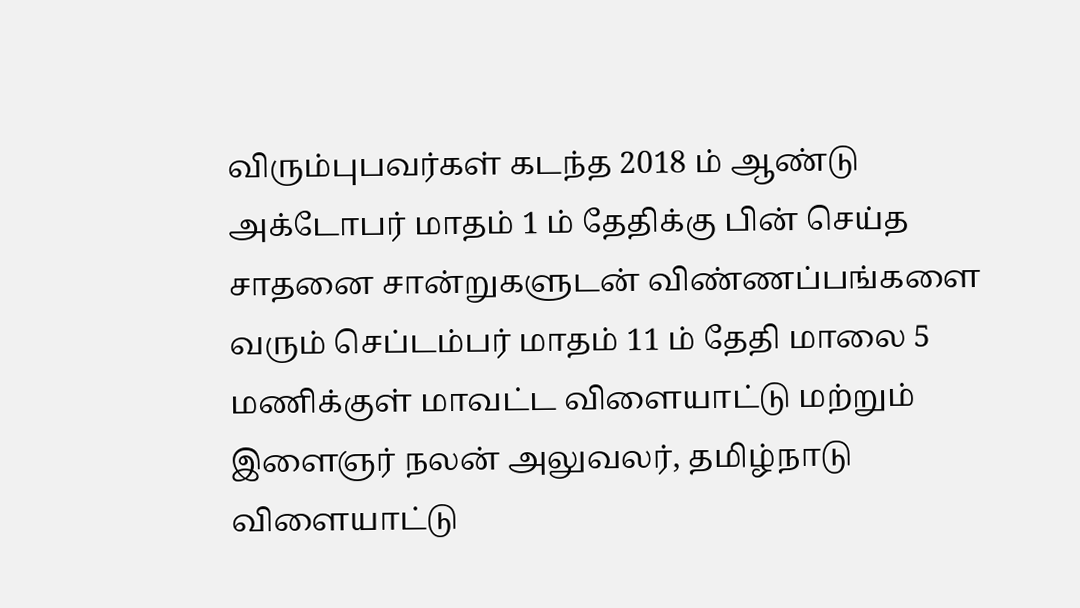விரும்புபவர்கள் கடந்த 2018 ம் ஆண்டு அக்டோபர் மாதம் 1 ம் தேதிக்கு பின் செய்த சாதனை சான்றுகளுடன் விண்ணப்பங்களை வரும் செப்டம்பர் மாதம் 11 ம் தேதி மாலை 5 மணிக்குள் மாவட்ட விளையாட்டு மற்றும் இளைஞர் நலன் அலுவலர், தமிழ்நாடு விளையாட்டு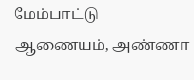மேம்பாட்டு ஆணையம், அண்ணா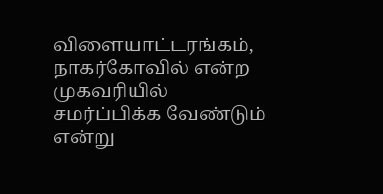விளையாட்டரங்கம், நாகர்கோவில் என்ற முகவரியில் சமர்ப்பிக்க வேண்டும் என்று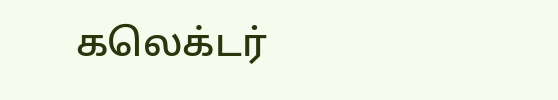கலெக்டர்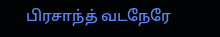பிரசாந்த் வடநேரே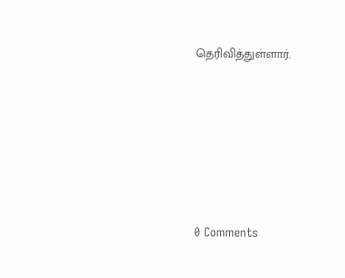தெரிவித்துள்ளார்.






0 Comments